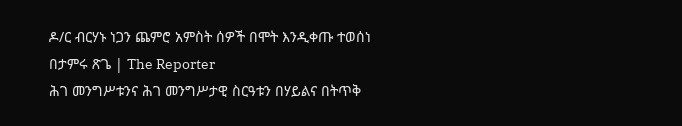ዶ/ር ብርሃኑ ነጋን ጨምሮ አምስት ሰዎች በሞት እንዲቀጡ ተወሰነ
በታምሩ ጽጌ | The Reporter
ሕገ መንግሥቱንና ሕገ መንግሥታዊ ስርዓቱን በሃይልና በትጥቅ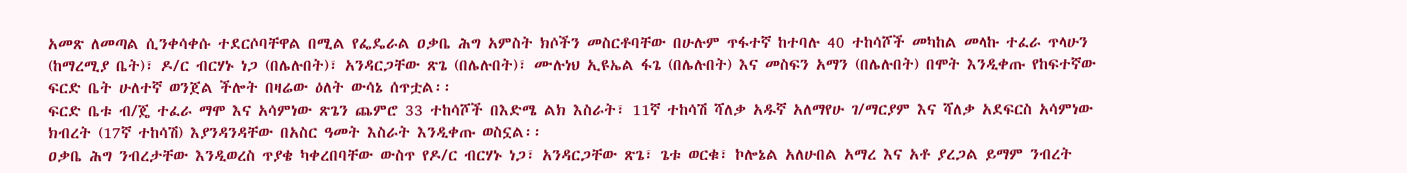አመጽ ለመጣል ሲንቀሳቀሱ ተደርሶባቸዋል በሚል የፌዴራል ዐቃቤ ሕግ አምስት ክሶችን መስርቶባቸው በሁሉም ጥፋተኛ ከተባሉ 40 ተከሳሾች መካከል መላኩ ተፈራ ጥላሁን (ከማረሚያ ቤት)፣ ዶ/ር ብርሃኑ ነጋ (በሌሉበት)፣ አንዳርጋቸው ጽጌ (በሌሉበት)፣ ሙሉነህ ኢዩኤል ፋጌ (በሌሉበት) እና መስፍን አማን (በሌሉበት) በሞት እንዲቀጡ የከፍተኛው ፍርድ ቤት ሁለተኛ ወንጀል ችሎት በዛሬው ዕለት ውሳኔ ሰጥቷል፡፡
ፍርድ ቤቱ ብ/ጄ ተፈራ ማሞ እና አሳምነው ጽጌን ጨምሮ 33 ተከሳሾች በእድሜ ልክ እስራት፣ 11ኛ ተከሳሽ ሻለቃ አዱኛ አለማየሁ ገ/ማርያም እና ሻለቃ አደፍርስ አሳምነው ክብረት (17ኛ ተከሳሽ) እያንዳንዳቸው በአስር ዓመት እስራት እንዲቀጡ ወስኗል፡፡
ዐቃቤ ሕግ ንብረታቸው እንዲወረስ ጥያቄ ካቀረበባቸው ውስጥ የዶ/ር ብርሃኑ ነጋ፣ አንዳርጋቸው ጽጌ፣ ጌቱ ወርቁ፣ ኮሎኔል አለሁበል አማረ እና አቶ ያረጋል ይማም ንብረት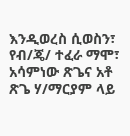እንዲወረስ ሲወስን፣ የብ/ጄ/ ተፈራ ማሞ፣ አሳምነው ጽጌና አቶ ጽጌ ሃ/ማርያም ላይ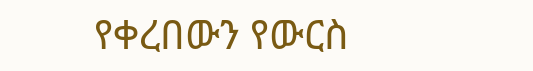የቀረበውን የውርስ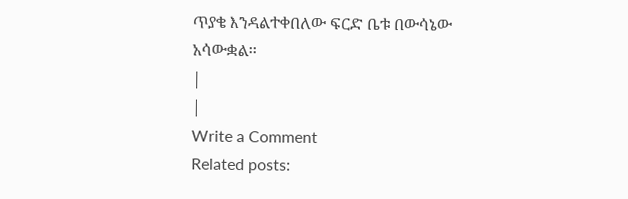ጥያቄ እንዳልተቀበለው ፍርድ ቤቱ በውሳኔው አሳውቋል፡፡
|
|
Write a Comment
Related posts: